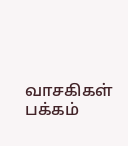வாசகிகள் பக்கம்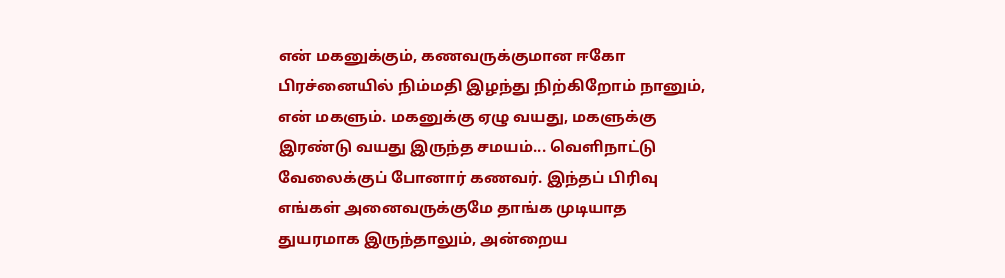என் மகனுக்கும், கணவருக்குமான ஈகோ பிரச்னையில் நிம்மதி இழந்து நிற்கிறோம் நானும், என் மகளும். மகனுக்கு ஏழு வயது, மகளுக்கு இரண்டு வயது இருந்த சமயம்... வெளிநாட்டு வேலைக்குப் போனார் கணவர். இந்தப் பிரிவு எங்கள் அனைவருக்குமே தாங்க முடியாத துயரமாக இருந்தாலும், அன்றைய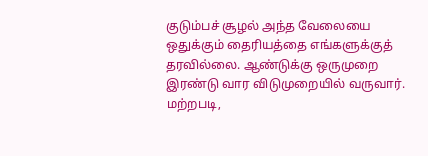குடும்பச் சூழல் அந்த வேலையை ஒதுக்கும் தைரியத்தை எங்களுக்குத் தரவில்லை. ஆண்டுக்கு ஒருமுறை இரண்டு வார விடுமுறையில் வருவார். மற்றபடி,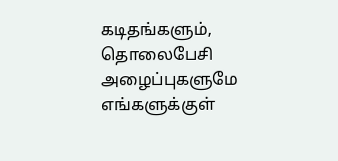கடிதங்களும், தொலைபேசி அழைப்புகளுமே எங்களுக்குள்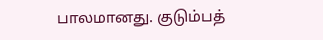பாலமானது. குடும்பத்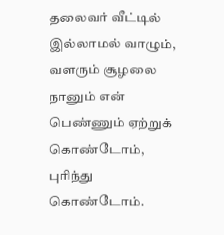தலைவர் வீட்டில் இல்லாமல் வாழும், வளரும் சூழலை நானும் என் பெண்ணும் ஏற்றுக் கொண்டோம், புரிந்து கொண்டோம்.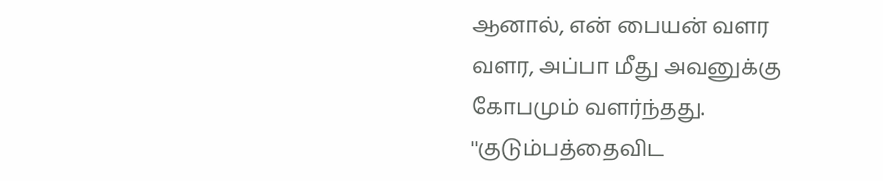ஆனால், என் பையன் வளர வளர, அப்பா மீது அவனுக்கு கோபமும் வளர்ந்தது. ''குடும்பத்தைவிட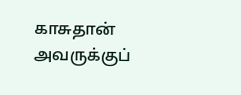காசுதான் அவருக்குப்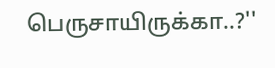பெருசாயிருக்கா..?''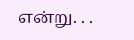என்று. . .